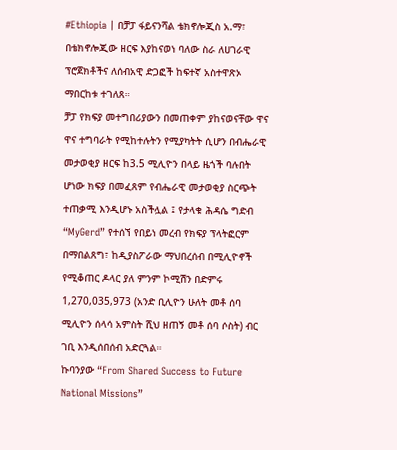#Ethiopia | በቻፓ ፋይናንሻል ቴክኖሎጂስ አ.ማ፣ በቴክኖሎጂው ዘርፍ እያከናወነ ባለው ስራ ለሀገራዊ ፕሮጀክቶችና ለሰብአዊ ድጋፎች ከፍተኛ አስተዋጽኦ ማበርከቱ ተገለጸ።
ቻፓ የክፍያ መተግበሪያውን በመጠቀም ያከናወናቸው ዋና ዋና ተግባራት የሚከተሉትን የሚያካትት ሲሆን በብሔራዊ መታወቂያ ዘርፍ ከ3.5 ሚሊዮን በላይ ዜጎች ባሉበት ሆነው ክፍያ በመፈጸም የብሔራዊ መታወቂያ ስርጭት ተጠቃሚ እንዲሆኑ አስችሏል ፤ የታላቁ ሕዳሴ ግድብ “MyGerd” የተሰኘ የበይነ መረብ የክፍያ ፕላትፎርም በማበልጸግ፣ ከዲያስፖራው ማህበረሰብ በሚሊዮኖች የሚቆጠር ዶላር ያለ ምንም ኮሚሽን በድምሩ 1,270,035,973 (አንድ ቢሊዮን ሁለት መቶ ሰባ ሚሊዮን ሰላሳ አምስት ሺህ ዘጠኝ መቶ ሰባ ሶስት) ብር ገቢ እንዲሰበሰብ አድርጓል።
ኩባንያው “From Shared Success to Future National Missions”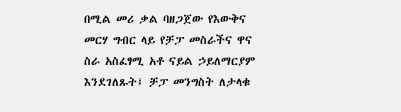በሚል መሪ ቃል ባዘጋጀው የእውቅና መርሃ ግብር ላይ የቻፓ መስራችና ዋና ስራ አስፈፃሚ አቶ ናይል ኃይለማርያም እንደገለጹት፤ ቻፓ መንግስት ለታላቁ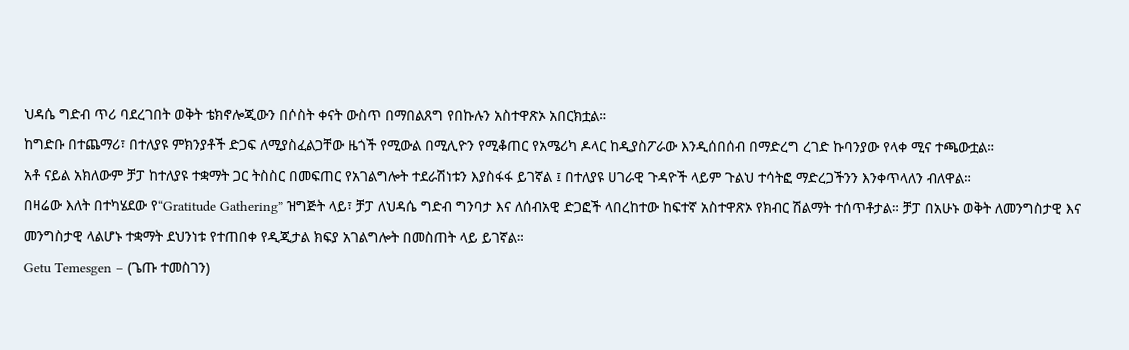ህዳሴ ግድብ ጥሪ ባደረገበት ወቅት ቴክኖሎጂውን በሶስት ቀናት ውስጥ በማበልጸግ የበኩሉን አስተዋጽኦ አበርክቷል።
ከግድቡ በተጨማሪ፣ በተለያዩ ምክንያቶች ድጋፍ ለሚያስፈልጋቸው ዜጎች የሚውል በሚሊዮን የሚቆጠር የአሜሪካ ዶላር ከዲያስፖራው እንዲሰበሰብ በማድረግ ረገድ ኩባንያው የላቀ ሚና ተጫውቷል።
አቶ ናይል አክለውም ቻፓ ከተለያዩ ተቋማት ጋር ትስስር በመፍጠር የአገልግሎት ተደራሽነቱን እያስፋፋ ይገኛል ፤ በተለያዩ ሀገራዊ ጉዳዮች ላይም ጉልህ ተሳትፎ ማድረጋችንን እንቀጥላለን ብለዋል።
በዛሬው እለት በተካሄደው የ“Gratitude Gathering” ዝግጅት ላይ፣ ቻፓ ለህዳሴ ግድብ ግንባታ እና ለሰብአዊ ድጋፎች ላበረከተው ከፍተኛ አስተዋጽኦ የክብር ሽልማት ተሰጥቶታል። ቻፓ በአሁኑ ወቅት ለመንግስታዊ እና መንግስታዊ ላልሆኑ ተቋማት ደህንነቱ የተጠበቀ የዲጂታል ክፍያ አገልግሎት በመስጠት ላይ ይገኛል።
Getu Temesgen – (ጌጡ ተመስገን)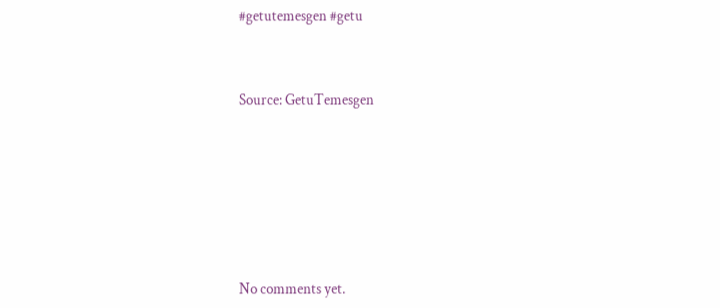#getutemesgen #getu



Source: GetuTemesgen








No comments yet.